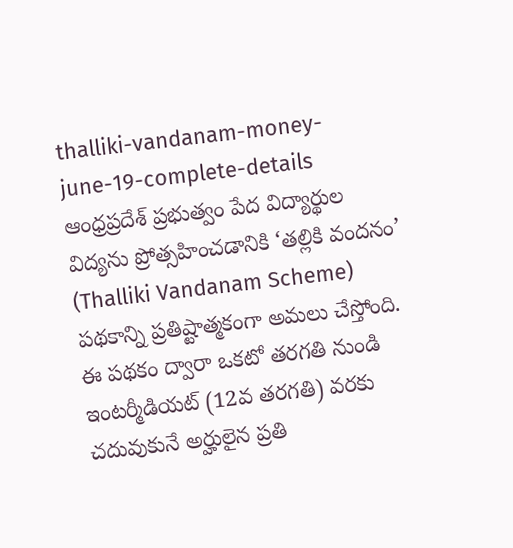thalliki-vandanam-money-june-19-complete-details ఆంధ్రప్రదేశ్ ప్రభుత్వం పేద విద్యార్థుల విద్యను ప్రోత్సహించడానికి ‘తల్లికి వందనం’ (Thalliki Vandanam Scheme) పథకాన్ని ప్రతిష్టాత్మకంగా అమలు చేస్తోంది. ఈ పథకం ద్వారా ఒకటో తరగతి నుండి ఇంటర్మీడియట్ (12వ తరగతి) వరకు చదువుకునే అర్హులైన ప్రతి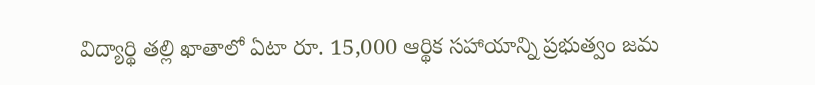విద్యార్థి తల్లి ఖాతాలో ఏటా రూ. 15,000 ఆర్థిక సహాయాన్ని ప్రభుత్వం జమ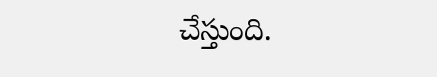చేస్తుంది.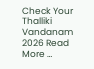Check Your Thalliki Vandanam 2026 Read More …